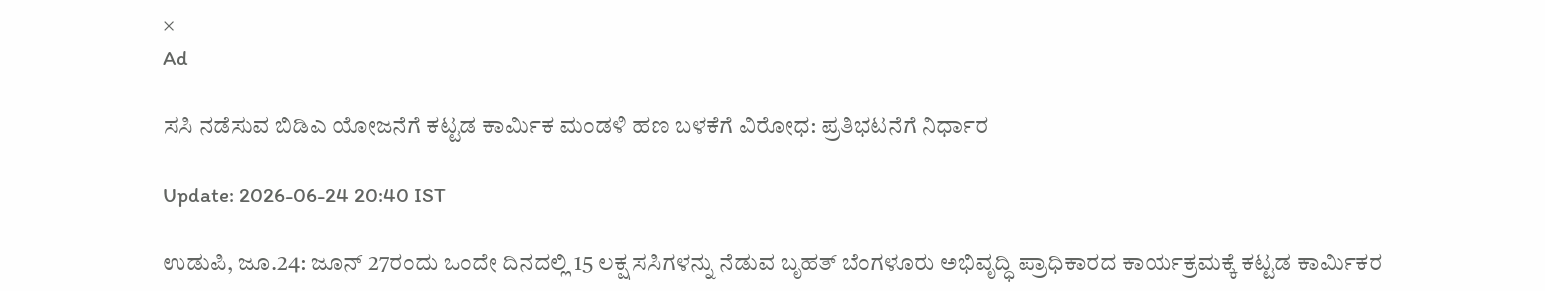×
Ad

ಸಸಿ ನಡೆಸುವ ಬಿಡಿಎ ಯೋಜನೆಗೆ ಕಟ್ಟಡ ಕಾರ್ಮಿಕ ಮಂಡಳಿ ಹಣ ಬಳಕೆಗೆ ವಿರೋಧ: ಪ್ರತಿಭಟನೆಗೆ ನಿರ್ಧಾರ

Update: 2026-06-24 20:40 IST

ಉಡುಪಿ, ಜೂ.24: ಜೂನ್ 27ರಂದು ಒಂದೇ ದಿನದಲ್ಲಿ 15 ಲಕ್ಷ ಸಸಿಗಳನ್ನು ನೆಡುವ ಬೃಹತ್ ಬೆಂಗಳೂರು ಅಭಿವೃದ್ಧಿ ಪ್ರಾಧಿಕಾರದ ಕಾರ್ಯಕ್ರಮಕ್ಕೆ ಕಟ್ಟಡ ಕಾರ್ಮಿಕರ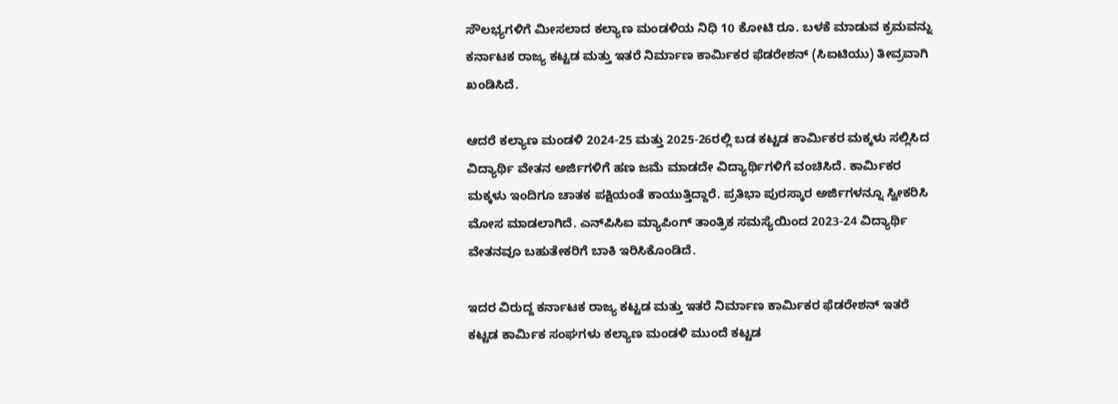ಸೌಲಭ್ಯಗಳಿಗೆ ಮೀಸಲಾದ ಕಲ್ಯಾಣ ಮಂಡಳಿಯ ನಿಧಿ 10 ಕೋಟಿ ರೂ. ಬಳಕೆ ಮಾಡುವ ಕ್ರಮವನ್ನು ಕರ್ನಾಟಕ ರಾಜ್ಯ ಕಟ್ಟಡ ಮತ್ತು ಇತರೆ ನಿರ್ಮಾಣ ಕಾರ್ಮಿಕರ ಫೆಡರೇಶನ್ (ಸಿಐಟಿಯು) ತೀವ್ರವಾಗಿ ಖಂಡಿಸಿದೆ.

ಆದರೆ ಕಲ್ಯಾಣ ಮಂಡಳಿ 2024-25 ಮತ್ತು 2025-26ರಲ್ಲಿ ಬಡ ಕಟ್ಟಡ ಕಾರ್ಮಿಕರ ಮಕ್ಕಳು ಸಲ್ಲಿಸಿದ ವಿದ್ಯಾರ್ಥಿ ವೇತನ ಅರ್ಜಿಗಳಿಗೆ ಹಣ ಜಮೆ ಮಾಡದೇ ವಿದ್ಯಾರ್ಥಿಗಳಿಗೆ ವಂಚಿಸಿದೆ. ಕಾರ್ಮಿಕರ ಮಕ್ಕಳು ಇಂದಿಗೂ ಚಾತಕ ಪಕ್ಷಿಯಂತೆ ಕಾಯುತ್ತಿದ್ದಾರೆ. ಪ್ರತಿಭಾ ಪುರಸ್ಕಾರ ಅರ್ಜಿಗಳನ್ನೂ ಸ್ವೀಕರಿಸಿ ಮೋಸ ಮಾಡಲಾಗಿದೆ. ಎನ್‌ಪಿಸಿಐ ಮ್ಯಾಪಿಂಗ್ ತಾಂತ್ರಿಕ ಸಮಸ್ಯೆಯಿಂದ 2023-24 ವಿದ್ಯಾರ್ಥಿ ವೇತನವೂ ಬಹುತೇಕರಿಗೆ ಬಾಕಿ ಇರಿಸಿಕೊಂಡಿದೆ.

ಇದರ ವಿರುದ್ದ ಕರ್ನಾಟಕ ರಾಜ್ಯ ಕಟ್ಟಡ ಮತ್ತು ಇತರೆ ನಿರ್ಮಾಣ ಕಾರ್ಮಿಕರ ಫೆಡರೇಶನ್ ಇತರೆ ಕಟ್ಟಡ ಕಾರ್ಮಿಕ ಸಂಘಗಳು ಕಲ್ಯಾಣ ಮಂಡಳಿ ಮುಂದೆ ಕಟ್ಟಡ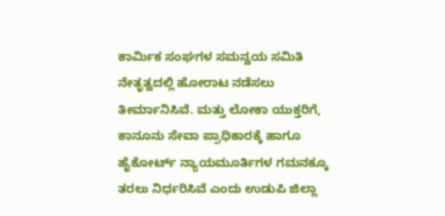ಕಾರ್ಮಿಕ ಸಂಘಗಳ ಸಮನ್ವಯ ಸಮಿತಿ ನೇತೃತ್ವದಲ್ಲಿ ಹೋರಾಟ ನಡೆಸಲು ತೀರ್ಮಾನಿಸಿವೆ. ಮತ್ತು ಲೋಕಾ ಯುಕ್ತರಿಗೆ, ಕಾನೂನು ಸೇವಾ ಪ್ರಾಧಿಕಾರಕ್ಕೆ ಹಾಗೂ ಹೈಕೋರ್ಟ್ ನ್ಯಾಯಮೂರ್ತಿಗಳ ಗಮನಕ್ಕೂ ತರಲು ನಿರ್ಧರಿಸಿವೆ ಎಂದು ಉಡುಪಿ ಜಿಲ್ಲಾ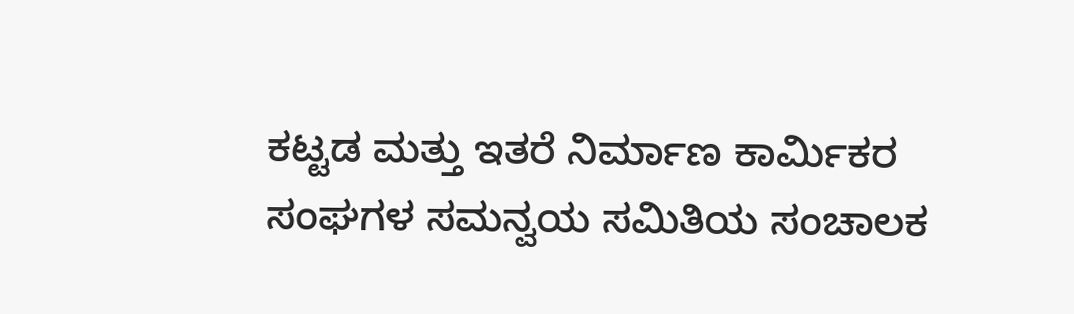ಕಟ್ಟಡ ಮತ್ತು ಇತರೆ ನಿರ್ಮಾಣ ಕಾರ್ಮಿಕರ ಸಂಘಗಳ ಸಮನ್ವಯ ಸಮಿತಿಯ ಸಂಚಾಲಕ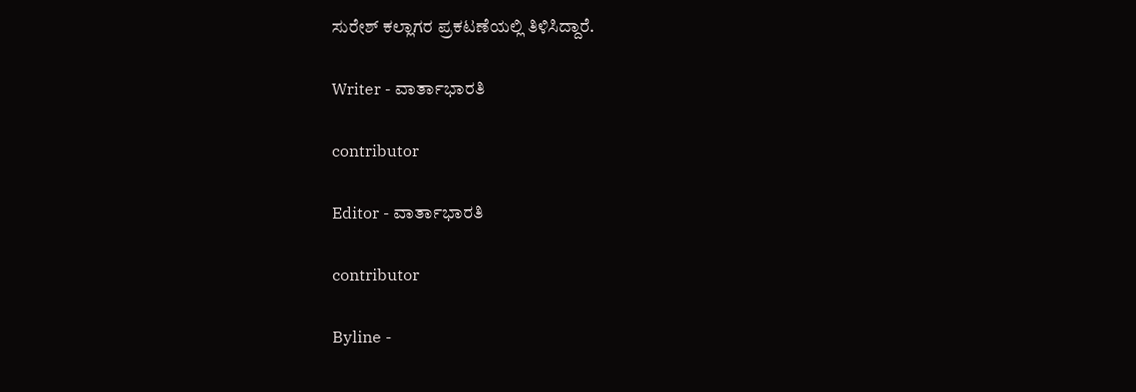ಸುರೇಶ್ ಕಲ್ಲಾಗರ ಪ್ರಕಟಣೆಯಲ್ಲಿ ತಿಳಿಸಿದ್ದಾರೆ.

Writer - ವಾರ್ತಾಭಾರತಿ

contributor

Editor - ವಾರ್ತಾಭಾರತಿ

contributor

Byline -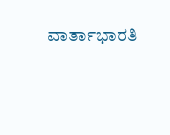ವಾರ್ತಾಭಾರತಿ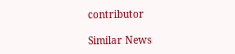contributor

Similar News